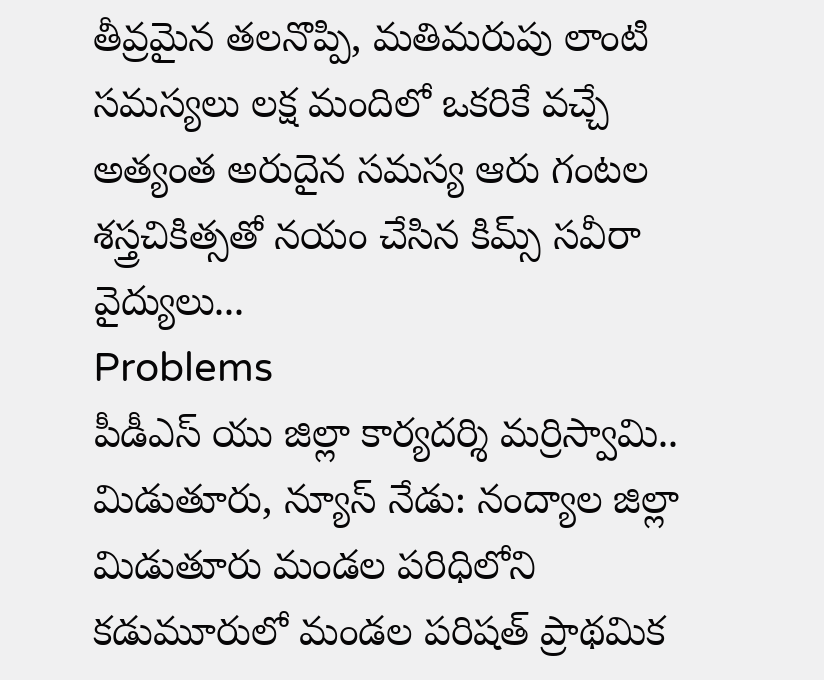తీవ్రమైన తలనొప్పి, మతిమరుపు లాంటి సమస్యలు లక్ష మందిలో ఒకరికే వచ్చే అత్యంత అరుదైన సమస్య ఆరు గంటల శస్త్రచికిత్సతో నయం చేసిన కిమ్స్ సవీరా వైద్యులు...
Problems
పీడీఎస్ యు జిల్లా కార్యదర్శి మర్రిస్వామి.. మిడుతూరు, న్యూస్ నేడు: నంద్యాల జిల్లా మిడుతూరు మండల పరిధిలోని కడుమూరులో మండల పరిషత్ ప్రాథమిక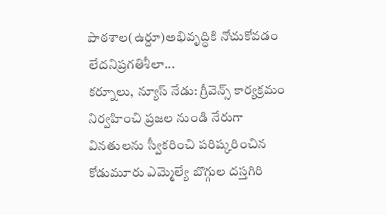పాఠశాల(ఉర్దూ)అభివృద్ధికి నోచుకోవడం లేదనిప్రగతిశీలా...
కర్నూలు, న్యూస్ నేడు: గ్రీవెన్స్ కార్యక్రమం నిర్వహించి ప్రజల నుండి నేరుగా వినతులను స్వీకరించి పరిష్కరించిన కోడుమూరు ఎమ్మెల్యే బొగ్గుల దస్తగిరి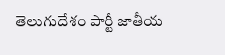తెలుగుదేశం పార్టీ జాతీయ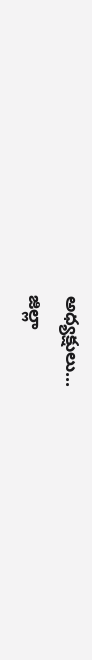అధ్యక్షులు...
జిల్లా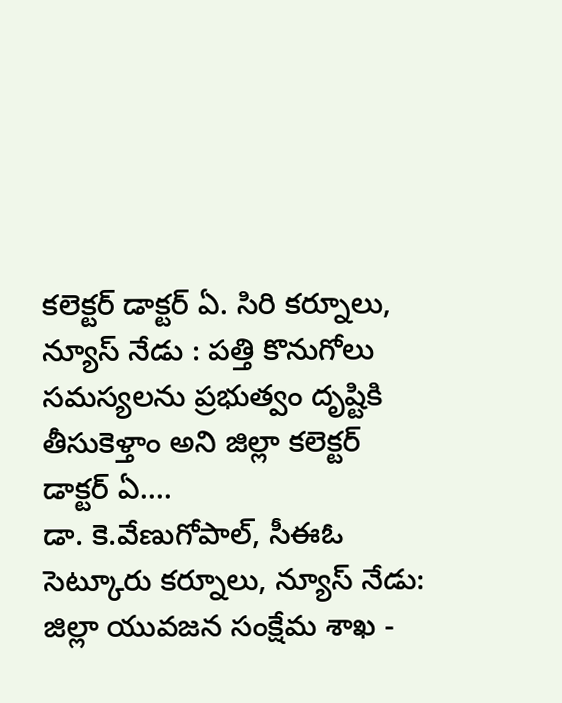కలెక్టర్ డాక్టర్ ఏ. సిరి కర్నూలు, న్యూస్ నేడు : పత్తి కొనుగోలు సమస్యలను ప్రభుత్వం దృష్టికి తీసుకెళ్తాం అని జిల్లా కలెక్టర్ డాక్టర్ ఏ....
డా. కె.వేణుగోపాల్, సీఈఓ సెట్కూరు కర్నూలు, న్యూస్ నేడు: జిల్లా యువజన సంక్షేమ శాఖ -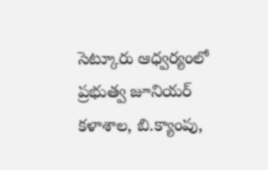సెట్కూరు ఆధ్వర్యంలో ప్రభుత్వ జూనియర్ కళాశాల, బి.క్యాంపు,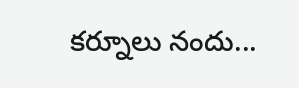కర్నూలు నందు...